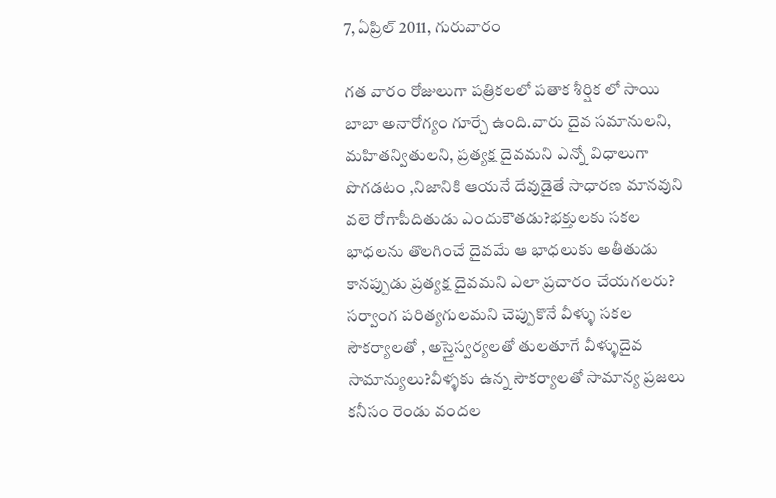7, ఏప్రిల్ 2011, గురువారం

గత వారం రోజులుగా పత్రికలలో పతాక శీర్షిక లో సాయి బాబా అనారోగ్యం గూర్చే ఉంది.వారు దైవ సమానులని, మహితన్వితులని, ప్రత్యక్ష దైవమని ఎన్నో విధాలుగా పొగడటం ,నిజానికి ఆయనే దేవుడైతే సాధారణ మానవుని వలె రోగాపీదితుడు ఎందుకౌతడు?భక్తులకు సకల భాధలను తొలగించే దైవమే ఆ భాధలుకు అతీతుడు కానప్పుడు ప్రత్యక్ష దైవమని ఎలా ప్రచారం చేయగలరు? సర్వాంగ పరిత్యగులమని చెప్పుకొనే వీళ్ళు సకల సౌకర్యాలతో , అస్తైస్వర్యలతో తులతూగే వీళ్ళుదైవ సామాన్యులు?వీళ్ళకు ఉన్న సౌకర్యాలతో సామాన్య ప్రజలు కనీసం రెండు వందల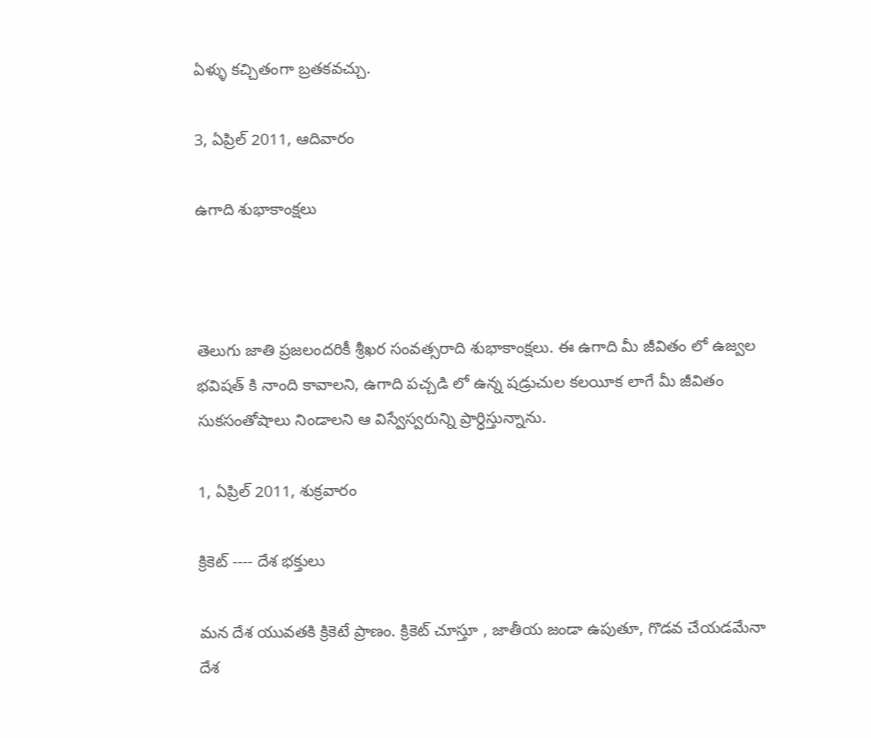ఏళ్ళు కచ్చితంగా బ్రతకవచ్చు.

3, ఏప్రిల్ 2011, ఆదివారం

ఉగాది శుభాకాంక్షలు



తెలుగు జాతి ప్రజలందరికీ శ్రీఖర సంవత్సరాది శుభాకాంక్షలు. ఈ ఉగాది మీ జీవితం లో ఉజ్వల భవిషత్ కి నాంది కావాలని, ఉగాది పచ్చడి లో ఉన్న షడ్రుచుల కలయీక లాగే మీ జీవితం సుకసంతోషాలు నిండాలని ఆ విస్వేస్వరున్ని ప్రార్ధిస్తున్నాను.

1, ఏప్రిల్ 2011, శుక్రవారం

క్రికెట్ ---- దేశ భక్తులు

మన దేశ యువతకి క్రికెటే ప్రాణం. క్రికెట్ చూస్తూ , జాతీయ జండా ఉపుతూ, గొడవ చేయడమేనా దేశ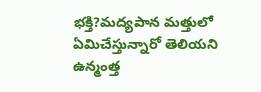భక్తి?మద్యపాన మత్తులో ఏమిచేస్తున్నారో తెలియని ఉన్మంత్త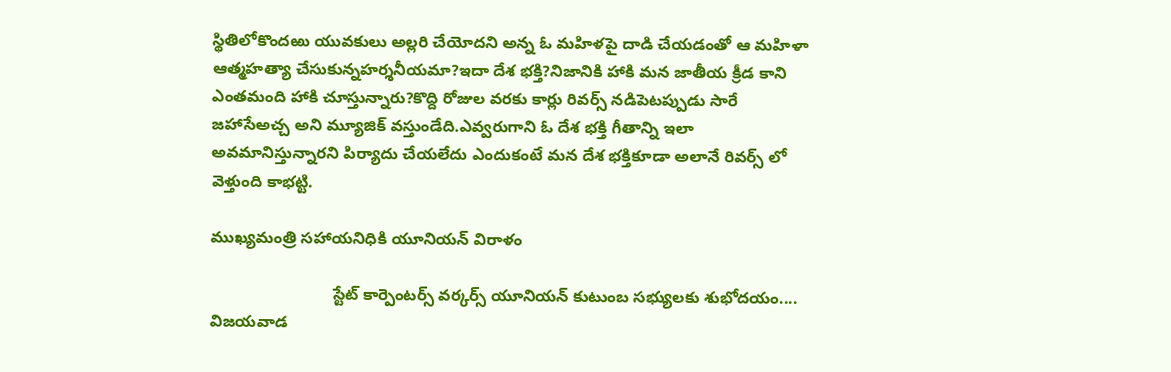స్థితిలోకొందఱు యువకులు అల్లరి చేయోదని అన్న ఓ మహిళపై దాడి చేయడంతో ఆ మహిళా ఆత్మహత్యా చేసుకున్నహర్శనీయమా?ఇదా దేశ భక్తి?నిజానికి హాకి మన జాతీయ క్రీడ కాని ఎంతమంది హాకి చూస్తున్నారు?కొద్ది రోజుల వరకు కార్లు రివర్స్ నడిపెటప్పుడు సారే జహాసేఅచ్చ అని మ్యూజిక్ వస్తుండేది.ఎవ్వరుగాని ఓ దేశ భక్తి గీతాన్ని ఇలా అవమానిస్తున్నారని పిర్యాదు చేయలేదు ఎందుకంటే మన దేశ భక్తికూడా అలానే రివర్స్ లో వెళ్తుంది కాభట్టి.

ముఖ్యమంత్రి సహాయనిధికి యూనియన్ విరాళం

                           స్టేట్ కార్పెంటర్స్ వర్కర్స్ యూనియన్ కుటుంబ సభ్యులకు శుభోదయం....  విజయవాడ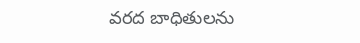వరద బాధితులను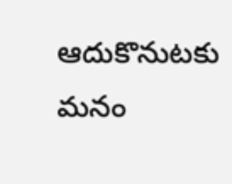ఆదుకొనుటకు  మనం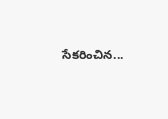సేకరించిన...